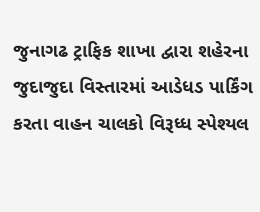જુનાગઢ ટ્રાફિક શાખા દ્વારા શહેરના જુદાજુદા વિસ્તારમાં આડેધડ પાર્કિંગ કરતા વાહન ચાલકો વિરૂધ્ધ સ્પેશ્યલ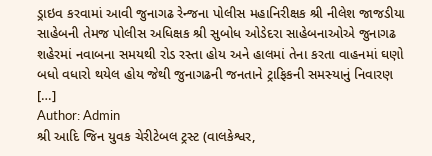ડ્રાઇવ કરવામાં આવી જુનાગઢ રેન્જના પોલીસ મહાનિરીક્ષક શ્રી નીલેશ જાજડીયા સાહેબની તેમજ પોલીસ અધિક્ષક શ્રી સુબોધ ઓડેદરા સાહેબનાઓએ જુનાગઢ શહેરમાં નવાબના સમયથી રોડ રસ્તા હોય અને હાલમાં તેના કરતા વાહનમાં ઘણો બધો વધારો થયેલ હોય જેથી જુનાગઢની જનતાને ટ્રાફિકની સમસ્યાનું નિવારણ […]
Author: Admin
શ્રી આદિ જિન યુવક ચેરીટેબલ ટ્રસ્ટ (વાલકેશ્વર,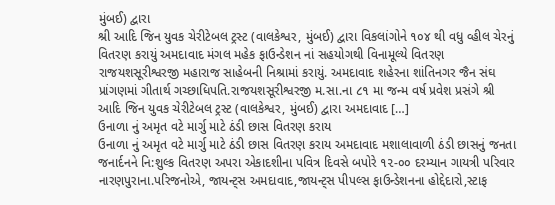મુંબઈ) દ્વારા
શ્રી આદિ જિન યુવક ચેરીટેબલ ટ્રસ્ટ (વાલકેશ્વર, મુંબઈ) દ્વારા વિકલાંગોને ૧૦૪ થી વધુ વ્હીલ ચેરનું વિતરણ કરાયું અમદાવાદ મંગલ મહેક ફાઉન્ડેશન નાં સહયોગથી વિનામૂલ્યે વિતરણ રાજયશસૂરીશ્વરજી મહારાજ સાહેબની નિશ્રામાં કરાયું. અમદાવાદ શહેરના શાંતિનગર જૈન સંઘ પ્રાંગણમાં ગીતાર્થ ગચ્છાધિપતિ.રાજયશસૂરીશ્વરજી મ.સા.ના ૮૧ મા જન્મ વર્ષ પ્રવેશ પ્રસંગે શ્રી આદિ જિન યુવક ચેરીટેબલ ટ્રસ્ટ (વાલકેશ્વર, મુંબઈ) દ્વારા અમદાવાદ […]
ઉનાળા નું અમૃત વટે માર્ગુ માટે ઠંડી છાસ વિતરણ કરાય
ઉનાળા નું અમૃત વટે માર્ગુ માટે ઠંડી છાસ વિતરણ કરાય અમદાવાદ મશાલાવાળી ઠંડી છાસનું જનતા જનાર્દનને નિ:શુલ્ક વિતરણ અપરા એકાદશીના પવિત્ર દિવસે બપોરે ૧૨-૦૦ દરમ્યાન ગાયત્રી પરિવાર નારણપુરાના.પરિજનોએ, જાયન્ટ્સ અમદાવાદ,જાયન્ટ્સ પીપલ્સ ફાઉન્ડેશનના હોદ્દેદારો,સ્ટાફ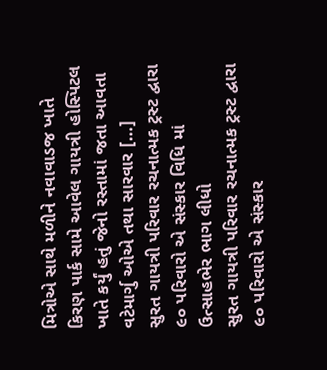મિત્રોએ સાથે મળીને નવાવાડજ ખાતે કિરણ પાર્ક સામે આવેલ ગાયત્રી હોસ્પિટલ ખાતે કર્યું હતું જેનો રસ્તામાં જતા આવતા વટેમાર્ગુ ઓએ તથા સારવાર […]
સુરત ગાયત્રી પરિવાર રચનાત્મક ટ્રસ્ટ દ્વારા ૯૦ પરિવારો એ સંસ્કાર વિધિ માં ઉત્સાહભેર ભાગ લીધો
સુરત ગાયત્રી પરિવાર રચનાત્મક ટ્રસ્ટ દ્વારા ૯૦ પરિવારો એ સંસ્કાર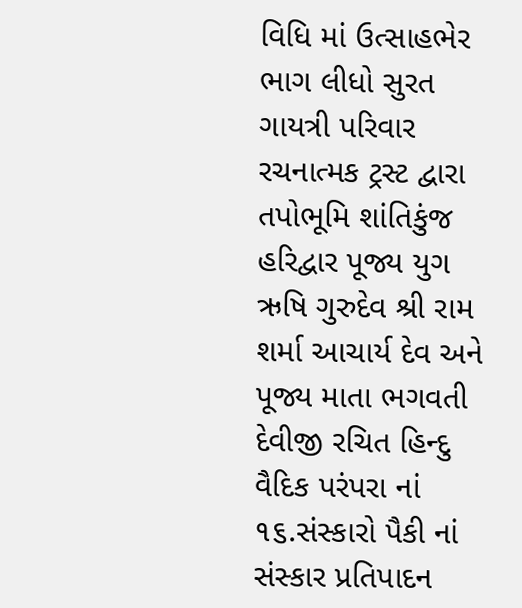વિધિ માં ઉત્સાહભેર ભાગ લીધો સુરત ગાયત્રી પરિવાર રચનાત્મક ટ્રસ્ટ દ્વારા તપોભૂમિ શાંતિકુંજ હરિદ્વાર પૂજ્ય યુગ ઋષિ ગુરુદેવ શ્રી રામ શર્મા આચાર્ય દેવ અને પૂજ્ય માતા ભગવતી દેવીજી રચિત હિન્દુ વૈદિક પરંપરા નાં ૧૬.સંસ્કારો પૈકી નાં સંસ્કાર પ્રતિપાદન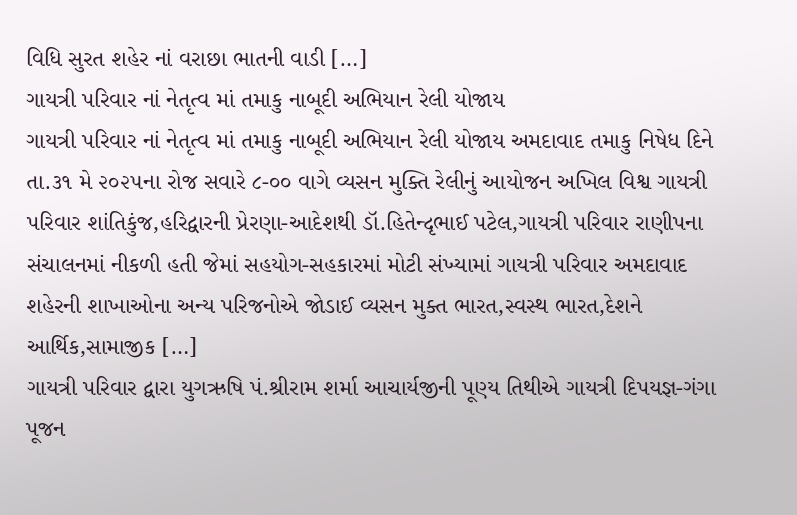વિધિ સુરત શહેર નાં વરાછા ભાતની વાડી […]
ગાયત્રી પરિવાર નાં નેતૃત્વ માં તમાકુ નાબૂદી અભિયાન રેલી યોજાય
ગાયત્રી પરિવાર નાં નેતૃત્વ માં તમાકુ નાબૂદી અભિયાન રેલી યોજાય અમદાવાદ તમાકુ નિષેધ દિને તા.૩૧ મે ૨૦૨૫ના રોજ સવારે ૮-૦૦ વાગે વ્યસન મુક્તિ રેલીનું આયોજન અખિલ વિશ્વ ગાયત્રી પરિવાર શાંતિકુંજ,હરિદ્વારની પ્રેરણા-આદેશથી ડૉ.હિતેન્દૃભાઈ પટેલ,ગાયત્રી પરિવાર રાણીપના સંચાલનમાં નીકળી હતી જેમાં સહયોગ-સહકારમાં મોટી સંખ્યામાં ગાયત્રી પરિવાર અમદાવાદ શહેરની શાખાઓના અન્ય પરિજનોએ જોડાઈ વ્યસન મુક્ત ભારત,સ્વસ્થ ભારત,દેશને આર્થિક,સામાજીક […]
ગાયત્રી પરિવાર દ્વારા યુગઋષિ પં.શ્રીરામ શર્મા આચાર્યજીની પૂણ્ય તિથીએ ગાયત્રી દિપયજ્ઞ-ગંગા પૂજન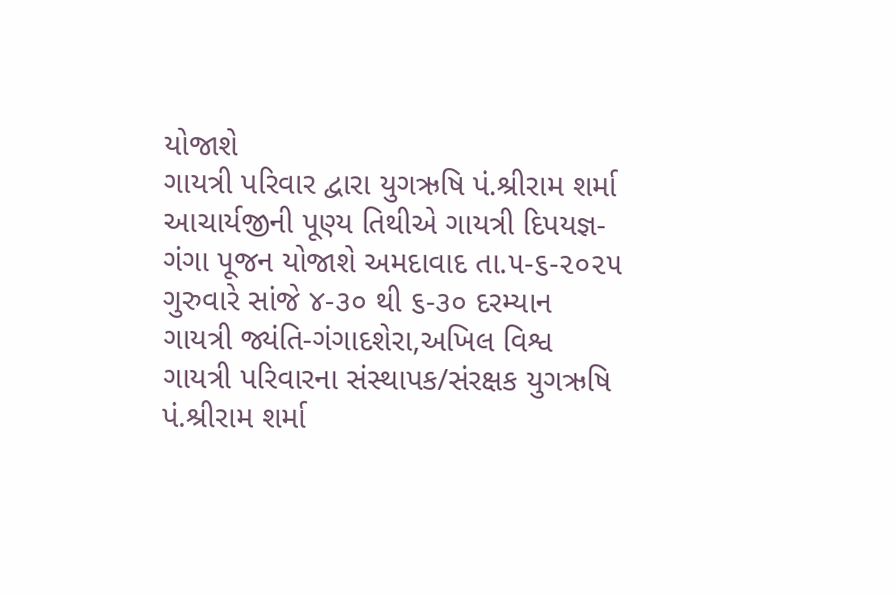યોજાશે
ગાયત્રી પરિવાર દ્વારા યુગઋષિ પં.શ્રીરામ શર્મા આચાર્યજીની પૂણ્ય તિથીએ ગાયત્રી દિપયજ્ઞ-ગંગા પૂજન યોજાશે અમદાવાદ તા.૫-૬-૨૦૨૫ ગુરુવારે સાંજે ૪-૩૦ થી ૬-૩૦ દરમ્યાન ગાયત્રી જ્યંતિ-ગંગાદશેરા,અખિલ વિશ્વ ગાયત્રી પરિવારના સંસ્થાપક/સંરક્ષક યુગઋષિ પં.શ્રીરામ શર્મા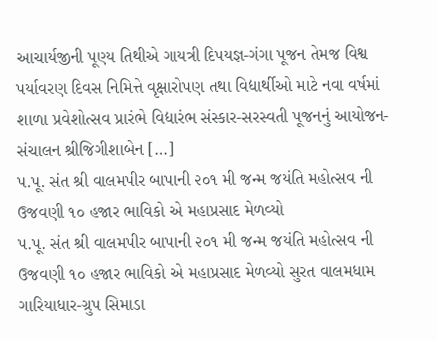આચાર્યજીની પૂણ્ય તિથીએ ગાયત્રી દિપયજ્ઞ-ગંગા પૂજન તેમજ વિશ્વ પર્યાવરણ દિવસ નિમિત્તે વૃક્ષારોપણ તથા વિદ્યાર્થીઓ માટે નવા વર્ષમાં શાળા પ્રવેશોત્સવ પ્રારંભે વિદ્યારંભ સંસ્કાર-સરસ્વતી પૂજનનું આયોજન-સંચાલન શ્રીજિગીશાબેન […]
પ.પૂ. સંત શ્રી વાલમપીર બાપાની ૨૦૧ મી જન્મ જયંતિ મહોત્સવ ની ઉજવણી ૧૦ હજાર ભાવિકો એ મહાપ્રસાદ મેળવ્યો
પ.પૂ. સંત શ્રી વાલમપીર બાપાની ૨૦૧ મી જન્મ જયંતિ મહોત્સવ ની ઉજવણી ૧૦ હજાર ભાવિકો એ મહાપ્રસાદ મેળવ્યો સુરત વાલમધામ ગારિયાધાર-ગ્રુપ સિમાડા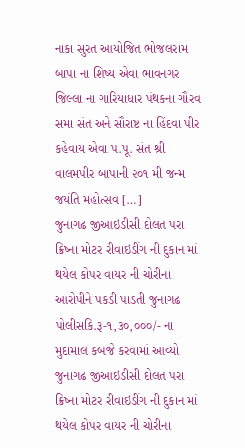નાકા સુરત આયોજિત ભોજલરામ બાપા ના શિષ્ય એવા ભાવનગર જિલ્લા ના ગારિયાધાર પંથકના ગૌરવ સમા સંત અને સૌરાષ્ટ ના હિંદવા પીર કહેવાય એવા પ.પૂ. સંત શ્રી વાલમપીર બાપાની ૨૦૧ મી જન્મ જયંતિ મહોત્સવ […]
જુનાગઢ જીઆઇડીસી દોલત પરા ક્રિષ્ના મોટર રીવાઇડીંગ ની દુકાન માં થયેલ કોપર વાયર ની ચોરીના આરોપીને પકડી પાડતી જુનાગઢ પોલીસકિ.રૂ-૧,૩૦,૦૦૦/- ના મુદામાલ કબજે કરવામાં આવ્યો
જુનાગઢ જીઆઇડીસી દોલત પરા ક્રિષ્ના મોટર રીવાઇડીંગ ની દુકાન માં થયેલ કોપર વાયર ની ચોરીના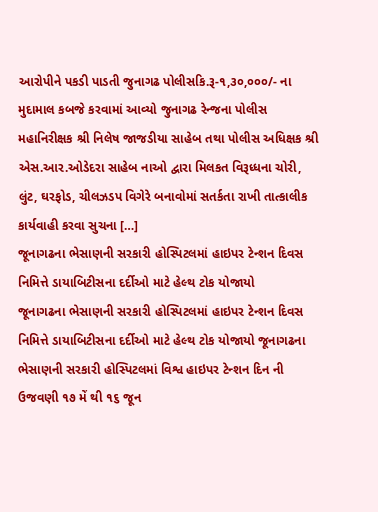આરોપીને પકડી પાડતી જુનાગઢ પોલીસકિ.રૂ-૧,૩૦,૦૦૦/- ના મુદામાલ કબજે કરવામાં આવ્યો જુનાગઢ રેન્જના પોલીસ મહાનિરીક્ષક શ્રી નિલેષ જાજડીયા સાહેબ તથા પોલીસ અધિક્ષક શ્રી એસ.આર.ઓડેદરા સાહેબ નાઓ દ્વારા મિલકત વિરૂધ્ધના ચોરી, લુંટ, ઘરફોડ, ચીલઝડપ વિગેરે બનાવોમાં સતર્કતા રાખી તાત્કાલીક કાર્યવાહી કરવા સુચના […]
જૂનાગઢના ભેસાણની સરકારી હોસ્પિટલમાં હાઇપર ટેન્શન દિવસ નિમિત્તે ડાયાબિટીસના દર્દીઓ માટે હેલ્થ ટોક યોજાયો
જૂનાગઢના ભેસાણની સરકારી હોસ્પિટલમાં હાઇપર ટેન્શન દિવસ નિમિત્તે ડાયાબિટીસના દર્દીઓ માટે હેલ્થ ટોક યોજાયો જૂનાગઢના ભેસાણની સરકારી હોસ્પિટલમાં વિશ્વ હાઇપર ટેન્શન દિન ની ઉજવણી ૧૭ મેં થી ૧૬ જૂન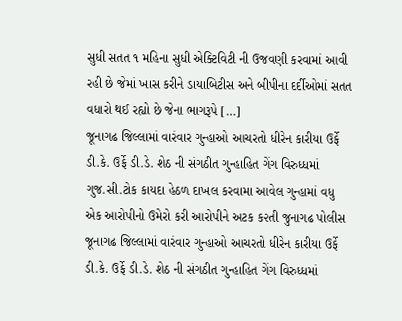સુધી સતત ૧ મહિના સુધી એક્ટિવિટી ની ઉજવણી કરવામાં આવી રહી છે જેમાં ખાસ કરીને ડાયાબિટીસ અને બીપીના દર્દીઓમાં સતત વધારો થઈ રહ્યો છે જેના ભાગરૂપે […]
જૂનાગઢ જિલ્લામાં વારંવાર ગુન્હાઓ આચરતો ધીરેન કારીયા ઉર્ફે ડી.કે. ઉર્ફે ડી.ડે. શેઠ ની સંગઠીત ગુન્હાહિત ગેંગ વિરુધ્ધમાં ગુજ.સી.ટોક કાયદા હેઠળ દાખલ કરવામા આવેલ ગુન્હામાં વધુ એક આરોપીનો ઉમેરો કરી આરોપીને અટક ક૨તી જુનાગઢ પોલીસ
જૂનાગઢ જિલ્લામાં વારંવાર ગુન્હાઓ આચરતો ધીરેન કારીયા ઉર્ફે ડી.કે. ઉર્ફે ડી.ડે. શેઠ ની સંગઠીત ગુન્હાહિત ગેંગ વિરુધ્ધમાં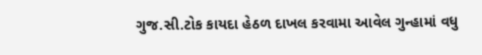ગુજ.સી.ટોક કાયદા હેઠળ દાખલ કરવામા આવેલ ગુન્હામાં વધુ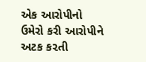એક આરોપીનો ઉમેરો કરી આરોપીને અટક ક૨તી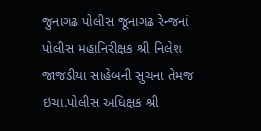જુનાગઢ પોલીસ જૂનાગઢ રેન્જનાં પોલીસ મહાનિરીક્ષક શ્રી નિલેશ જાજડીયા સાહેબની સુચના તેમજ ઇચા.પોલીસ અધિક્ષક શ્રી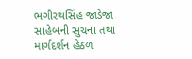ભગીરથસિંહ જાડેજા સાહેબની સુચના તથા માર્ગદર્શન હેઠળ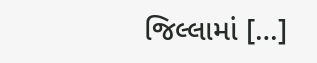જિલ્લામાં […]